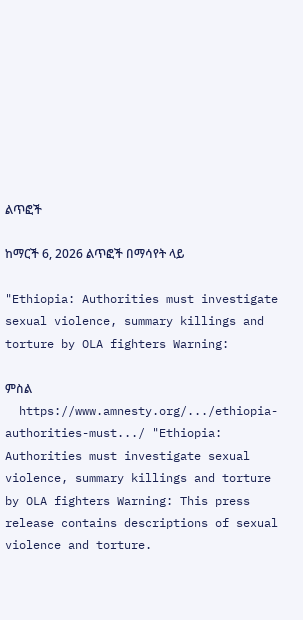ልጥፎች

ከማርች 6, 2026 ልጥፎች በማሳየት ላይ

"Ethiopia: Authorities must investigate sexual violence, summary killings and torture by OLA fighters Warning:

ምስል
  https://www.amnesty.org/.../ethiopia-authorities-must.../ "Ethiopia: Authorities must investigate sexual violence, summary killings and torture by OLA fighters Warning: This press release contains descriptions of sexual violence and torture.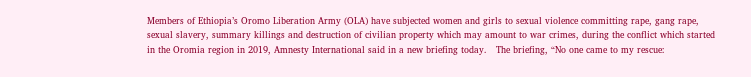Members of Ethiopia’s Oromo Liberation Army (OLA) have subjected women and girls to sexual violence committing rape, gang rape, sexual slavery, summary killings and destruction of civilian property which may amount to war crimes, during the conflict which started in the Oromia region in 2019, Amnesty International said in a new briefing today.   The briefing, “No one came to my rescue: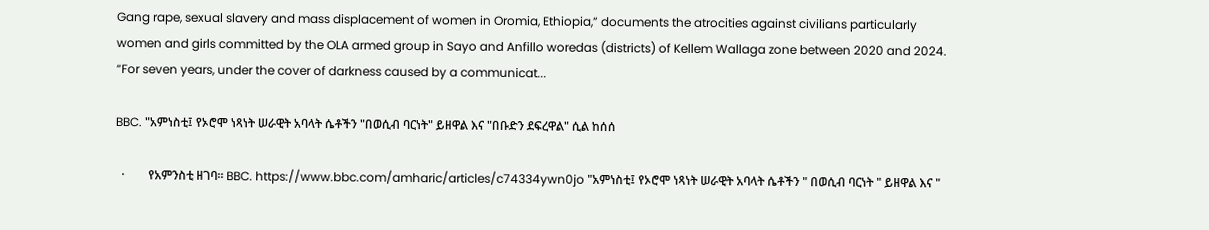Gang rape, sexual slavery and mass displacement of women in Oromia, Ethiopia,” documents the atrocities against civilians particularly women and girls committed by the OLA armed group in Sayo and Anfillo woredas (districts) of Kellem Wallaga zone between 2020 and 2024.    “For seven years, under the cover of darkness caused by a communicat...

BBC. "አምነስቲ፤ የኦሮሞ ነጻነት ሠራዊት አባላት ሴቶችን "በወሲብ ባርነት" ይዘዋል እና "በቡድን ደፍረዋል" ሲል ከሰሰ

  ·        የአምንስቲ ዘገባ። BBC. https://www.bbc.com/amharic/articles/c74334ywn0jo "አምነስቲ፤ የኦሮሞ ነጻነት ሠራዊት አባላት ሴቶችን " በወሲብ ባርነት " ይዘዋል እና "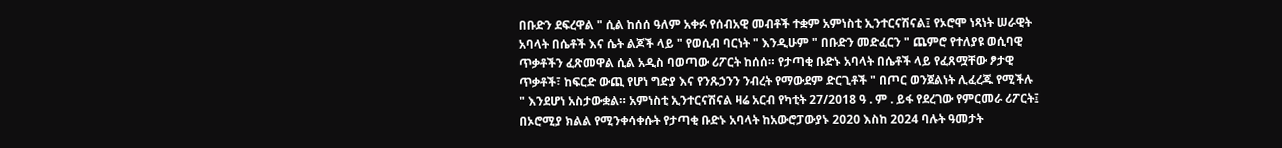በቡድን ደፍረዋል " ሲል ከሰሰ ዓለም አቀፉ የሰብአዊ መብቶች ተቋም አምነስቲ ኢንተርናሽናል፤ የኦሮሞ ነጻነት ሠራዊት አባላት በሴቶች እና ሴት ልጆች ላይ " የወሲብ ባርነት " እንዲሁም " በቡድን መድፈርን " ጨምሮ የተለያዩ ወሲባዊ ጥቃቶችን ፈጽመዋል ሲል አዲስ ባወጣው ሪፖርት ከሰሰ። የታጣቂ ቡድኑ አባላት በሴቶች ላይ የፈጸሟቸው ፆታዊ ጥቃቶች፣ ከፍርድ ውጪ የሆነ ግድያ እና የንጹኃንን ንብረት የማውደም ድርጊቶች " በጦር ወንጀልነት ሊፈረጁ የሚችሉ " እንደሆነ አስታውቋል። አምነስቲ ኢንተርናሽናል ዛሬ አርብ የካቲት 27/2018 ዓ . ም . ይፋ የደረገው የምርመራ ሪፖርት፤ በኦሮሚያ ክልል የሚንቀሳቀሱት የታጣቂ ቡድኑ አባላት ከአውሮፓውያኑ 2020 እስከ 2024 ባሉት ዓመታት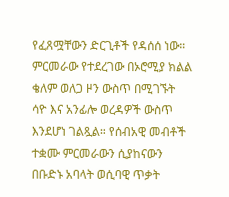የፈጸሟቸውን ድርጊቶች የዳሰሰ ነው። ምርመራው የተደረገው በኦሮሚያ ክልል ቄለም ወለጋ ዞን ውስጥ በሚገኙት ሳዮ እና አንፊሎ ወረዳዎች ውስጥ እንደሆነ ገልጿል። የሰብአዊ መብቶች ተቋሙ ምርመራውን ሲያከናውን በቡድኑ አባላት ወሲባዊ ጥቃት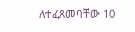ለተፈጸመባቸው 10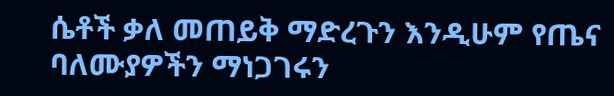ሴቶች ቃለ መጠይቅ ማድረጉን እንዲሁም የጤና ባለሙያዎችን ማነጋገሩን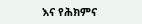እና የሕክምና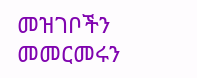መዝገቦችን መመርመሩን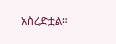አስረድቷል።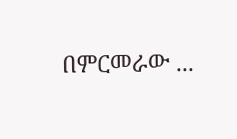በምርመራው ...